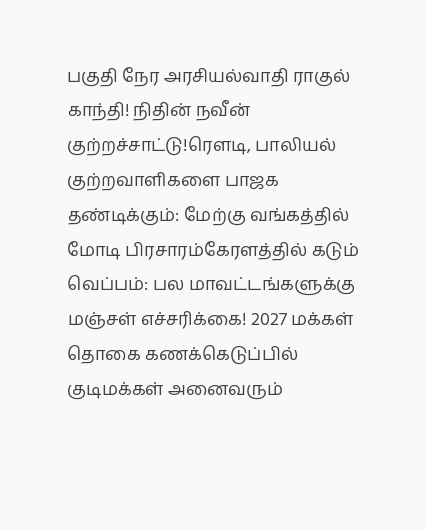பகுதி நேர அரசியல்வாதி ராகுல் காந்தி! நிதின் நவீன் குற்றச்சாட்டு!ரெளடி, பாலியல் குற்றவாளிகளை பாஜக தண்டிக்கும்: மேற்கு வங்கத்தில் மோடி பிரசாரம்கேரளத்தில் கடும் வெப்பம்: பல மாவட்டங்களுக்கு மஞ்சள் எச்சரிக்கை! 2027 மக்கள் தொகை கணக்கெடுப்பில் குடிமக்கள் அனைவரும்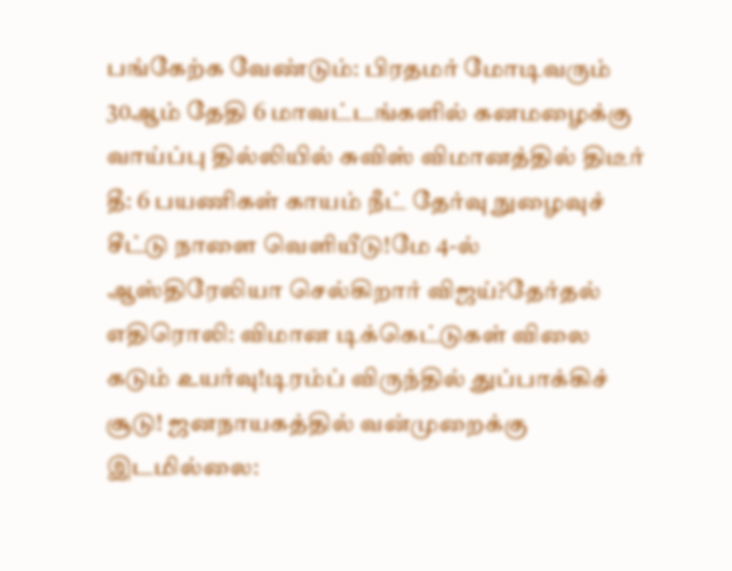பங்கேற்க வேண்டும்: பிரதமர் மோடிவரும் 30ஆம் தேதி 6 மாவட்டங்களில் கனமழைக்கு வாய்ப்பு தில்லியில் சுவிஸ் விமானத்தில் திடீர் தீ: 6 பயணிகள் காயம் நீட் தேர்வு நுழைவுச் சீட்டு நாளை வெளியீடு!மே 4-ல் ஆஸ்திரேலியா செல்கிறார் விஜய்?தேர்தல் எதிரொலி: விமான டிக்கெட்டுகள் விலை கடும் உயர்வு!டிரம்ப் விருந்தில் துப்பாக்கிச் சூடு! ஜனநாயகத்தில் வன்முறைக்கு இடமில்லை: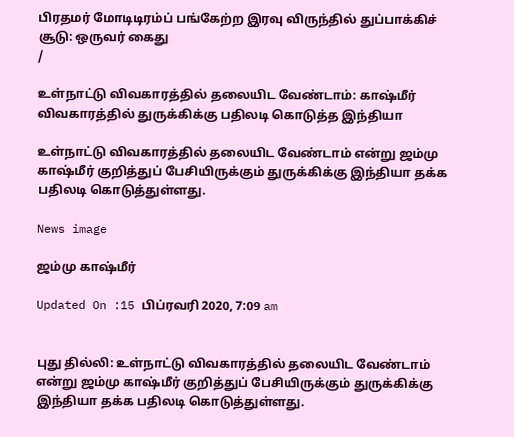பிரதமர் மோடிடிரம்ப் பங்கேற்ற இரவு விருந்தில் துப்பாக்கிச் சூடு: ஒருவர் கைது
/

உள்நாட்டு விவகாரத்தில் தலையிட வேண்டாம்: காஷ்மீர் விவகாரத்தில் துருக்கிக்கு பதிலடி கொடுத்த இந்தியா

உள்நாட்டு விவகாரத்தில் தலையிட வேண்டாம் என்று ஜம்மு காஷ்மீர் குறித்துப் பேசியிருக்கும் துருக்கிக்கு இந்தியா தக்க பதிலடி கொடுத்துள்ளது.

News image

ஜம்மு காஷ்மீர்

Updated On :15 பிப்ரவரி 2020, 7:09 am


புது தில்லி: உள்நாட்டு விவகாரத்தில் தலையிட வேண்டாம் என்று ஜம்மு காஷ்மீர் குறித்துப் பேசியிருக்கும் துருக்கிக்கு இந்தியா தக்க பதிலடி கொடுத்துள்ளது.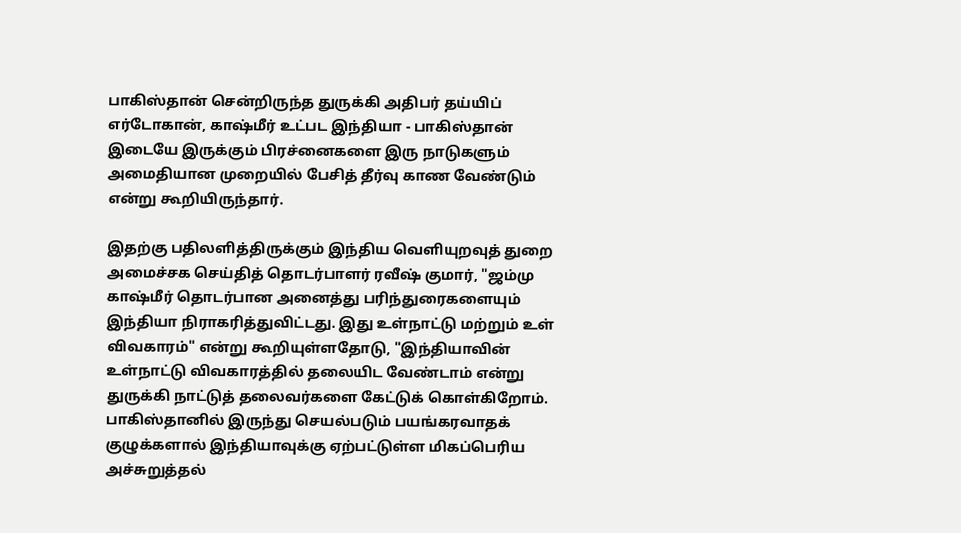பாகிஸ்தான் சென்றிருந்த துருக்கி அதிபர் தய்யிப் எர்டோகான், காஷ்மீர் உட்பட இந்தியா - பாகிஸ்தான் இடையே இருக்கும் பிரச்னைகளை இரு நாடுகளும் அமைதியான முறையில் பேசித் தீர்வு காண வேண்டும் என்று கூறியிருந்தார்.

இதற்கு பதிலளித்திருக்கும் இந்திய வெளியுறவுத் துறை அமைச்சக செய்தித் தொடர்பாளர் ரவீஷ் குமார், "ஜம்மு காஷ்மீர் தொடர்பான அனைத்து பரிந்துரைகளையும் இந்தியா நிராகரித்துவிட்டது. இது உள்நாட்டு மற்றும் உள் விவகாரம்" என்று கூறியுள்ளதோடு, "இந்தியாவின் உள்நாட்டு விவகாரத்தில் தலையிட வேண்டாம் என்று துருக்கி நாட்டுத் தலைவர்களை கேட்டுக் கொள்கிறோம். பாகிஸ்தானில் இருந்து செயல்படும் பயங்கரவாதக் குழுக்களால் இந்தியாவுக்கு ஏற்பட்டுள்ள மிகப்பெரிய அச்சுறுத்தல்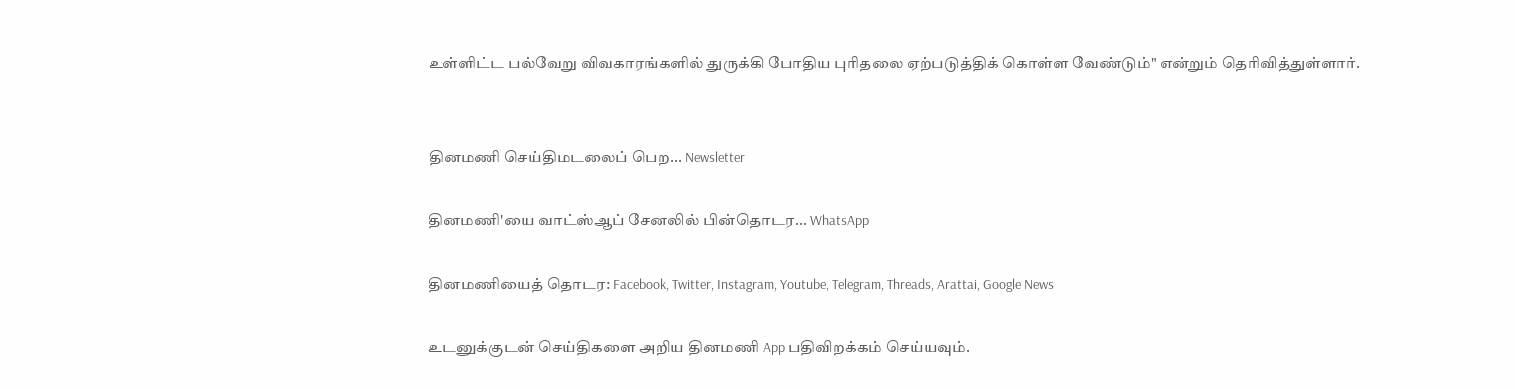உள்ளிட்ட பல்வேறு விவகாரங்களில் துருக்கி போதிய புரிதலை ஏற்படுத்திக் கொள்ள வேண்டும்" என்றும் தெரிவித்துள்ளார்.


தினமணி செய்திமடலைப் பெற... Newsletter

தினமணி'யை வாட்ஸ்ஆப் சேனலில் பின்தொடர... WhatsApp

தினமணியைத் தொடர: Facebook, Twitter, Instagram, Youtube, Telegram, Threads, Arattai, Google News

உடனுக்குடன் செய்திகளை அறிய தினமணி App பதிவிறக்கம் செய்யவும்.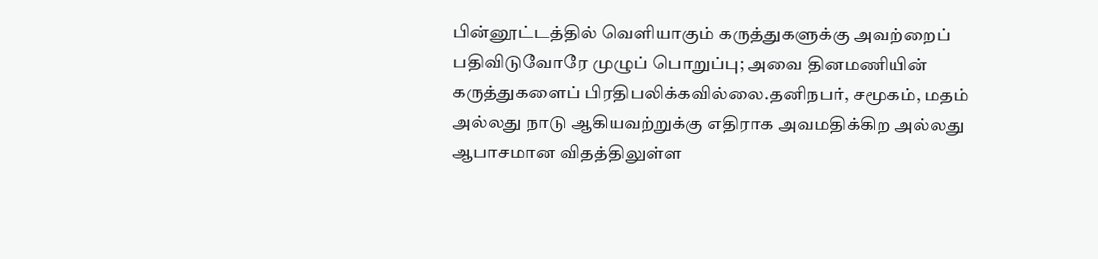பின்னூட்டத்தில் வெளியாகும் கருத்துகளுக்கு அவற்றைப் பதிவிடுவோரே முழுப் பொறுப்பு; அவை தினமணியின் கருத்துகளைப் பிரதிபலிக்கவில்லை.தனிநபர், சமூகம், மதம் அல்லது நாடு ஆகியவற்றுக்கு எதிராக அவமதிக்கிற அல்லது ஆபாசமான விதத்திலுள்ள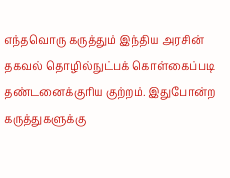எந்தவொரு கருத்தும் இந்திய அரசின் தகவல் தொழில்நுட்பக் கொள்கைப்படி தண்டனைக்குரிய குற்றம். இதுபோன்ற கருத்துகளுக்கு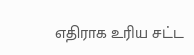எதிராக உரிய சட்ட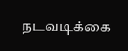நடவடிக்கை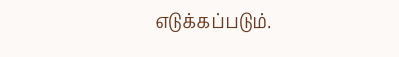எடுக்கப்படும்.